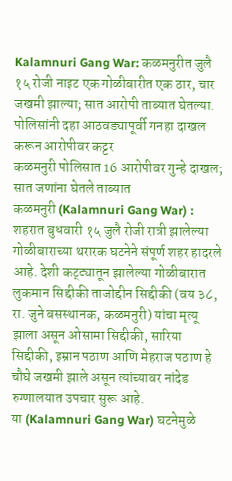Kalamnuri Gang War: कळमनुरीत जुलै १५ रोजी नाइट एक गोळीबारीत एक ठार, चार जखमी झाल्या; सात आरोपी ताब्यात घेतल्या. पोलिसांनी दहा आठवड्यापूर्वी गनहा दाखल करून आरोपीवर कट्टर
कळमनुरी पोलिसात 16 आरोपीवर गुन्हे दाखल; सात जणांना घेतले ताब्यात
कळमनुरी (Kalamnuri Gang War) : शहरात बुधवारी १५ जुलै रोजी रात्री झालेल्या गोळीबाराच्या थरारक घटनेने संपूर्ण शहर हादरले आहे. देशी कट्ट्यातून झालेल्या गोळीबारात लुकमान सिद्दीकी ताजोद्दीन सिद्दीकी (वय ३८, रा. जुने बसस्थानक, कळमनुरी) यांचा मृत्यू झाला असून ओसामा सिद्दीकी, सारिया सिद्दीकी, इम्रान पठाण आणि मेहराज पठाण हे चौघे जखमी झाले असून त्यांच्यावर नांदेड रुग्णालयात उपचार सुरू आहे.
या (Kalamnuri Gang War) घटनेमुळे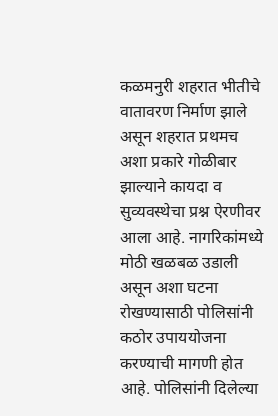कळमनुरी शहरात भीतीचे वातावरण निर्माण झाले असून शहरात प्रथमच अशा प्रकारे गोळीबार झाल्याने कायदा व सुव्यवस्थेचा प्रश्न ऐरणीवर आला आहे. नागरिकांमध्ये मोठी खळबळ उडाली असून अशा घटना रोखण्यासाठी पोलिसांनी कठोर उपाययोजना करण्याची मागणी होत आहे. पोलिसांनी दिलेल्या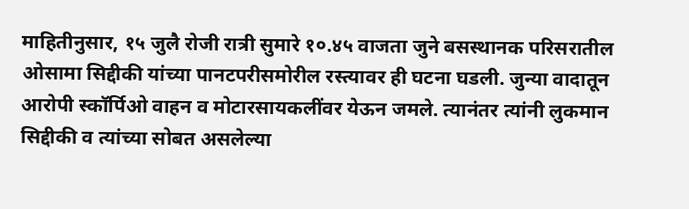माहितीनुसार, १५ जुलै रोजी रात्री सुमारे १०.४५ वाजता जुने बसस्थानक परिसरातील ओसामा सिद्दीकी यांच्या पानटपरीसमोरील रस्त्यावर ही घटना घडली. जुन्या वादातून आरोपी स्कॉर्पिओ वाहन व मोटारसायकलींवर येऊन जमले. त्यानंतर त्यांनी लुकमान सिद्दीकी व त्यांच्या सोबत असलेल्या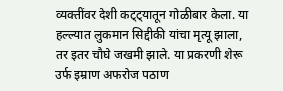व्यक्तींवर देशी कट्ट्यातून गोळीबार केला. या हल्ल्यात लुकमान सिद्दीकी यांचा मृत्यू झाला, तर इतर चौघे जखमी झाले. या प्रकरणी शेरू उर्फ इम्राण अफरोज पठाण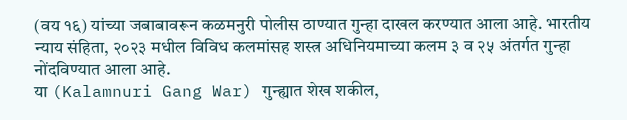(वय १६) यांच्या जबाबावरून कळमनुरी पोलीस ठाण्यात गुन्हा दाखल करण्यात आला आहे. भारतीय न्याय संहिता, २०२३ मधील विविध कलमांसह शस्त्र अधिनियमाच्या कलम ३ व २५ अंतर्गत गुन्हा नोंदविण्यात आला आहे.
या (Kalamnuri Gang War) गुन्ह्यात शेख शकील,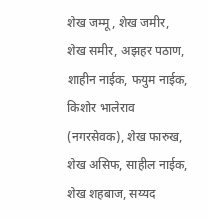शेख जम्मू, शेख जमीर, शेख समीर, अझहर पठाण, शाहीन नाईक, फयुम नाईक, किशोर भालेराव (नगरसेवक), शेख फारुख, शेख असिफ, साहील नाईक, शेख शहबाज, सय्यद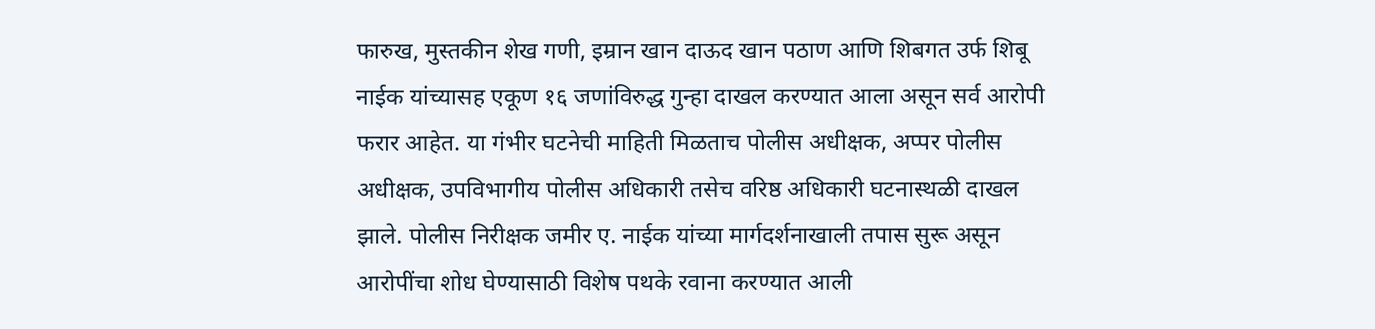फारुख, मुस्तकीन शेख गणी, इम्रान खान दाऊद खान पठाण आणि शिबगत उर्फ शिबू नाईक यांच्यासह एकूण १६ जणांविरुद्ध गुन्हा दाखल करण्यात आला असून सर्व आरोपी फरार आहेत. या गंभीर घटनेची माहिती मिळताच पोलीस अधीक्षक, अप्पर पोलीस अधीक्षक, उपविभागीय पोलीस अधिकारी तसेच वरिष्ठ अधिकारी घटनास्थळी दाखल झाले. पोलीस निरीक्षक जमीर ए. नाईक यांच्या मार्गदर्शनाखाली तपास सुरू असून आरोपींचा शोध घेण्यासाठी विशेष पथके रवाना करण्यात आली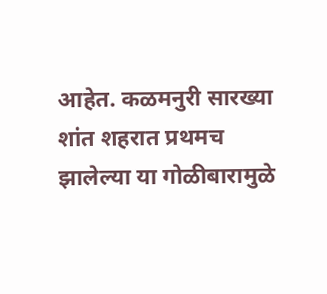आहेत. कळमनुरी सारख्या शांत शहरात प्रथमच झालेल्या या गोळीबारामुळे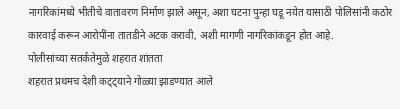नागरिकांमध्ये भीतीचे वातावरण निर्माण झाले असून, अशा घटना पुन्हा घडू नयेत यासाठी पोलिसांनी कठोर कारवाई करून आरोपींना तातडीने अटक करावी, अशी मागणी नागरिकांकडून होत आहे.
पोलीसांच्या सतर्कतेमुळे शहरात शांतता
शहरात प्रथमच देशी कट्ट्याने गोळ्या झाडण्यात आले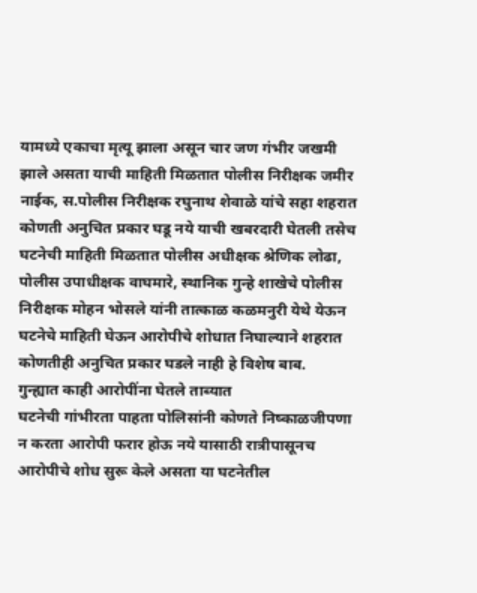यामध्ये एकाचा मृत्यू झाला असून चार जण गंभीर जखमी झाले असता याची माहिती मिळतात पोलीस निरीक्षक जमीर नाईक, स.पोलीस निरीक्षक रघुनाथ शेवाळे यांचे सहा शहरात कोणती अनुचित प्रकार घडू नये याची खबरदारी घेतली तसेच घटनेची माहिती मिळतात पोलीस अधीक्षक श्रेणिक लोढा, पोलीस उपाधीक्षक वाघमारे, स्थानिक गुन्हे शाखेचे पोलीस निरीक्षक मोहन भोसले यांनी तात्काळ कळमनुरी येथे येऊन घटनेचे माहिती घेऊन आरोपीचे शोधात निघाल्याने शहरात कोणतीही अनुचित प्रकार घडले नाही हे विशेष बाब.
गुन्ह्यात काही आरोपींना घेतले ताब्यात
घटनेची गांभीरता पाहता पोलिसांनी कोणते निष्काळजीपणा न करता आरोपी फरार होऊ नये यासाठी रात्रीपासूनच आरोपीचे शोध सुरू केले असता या घटनेतील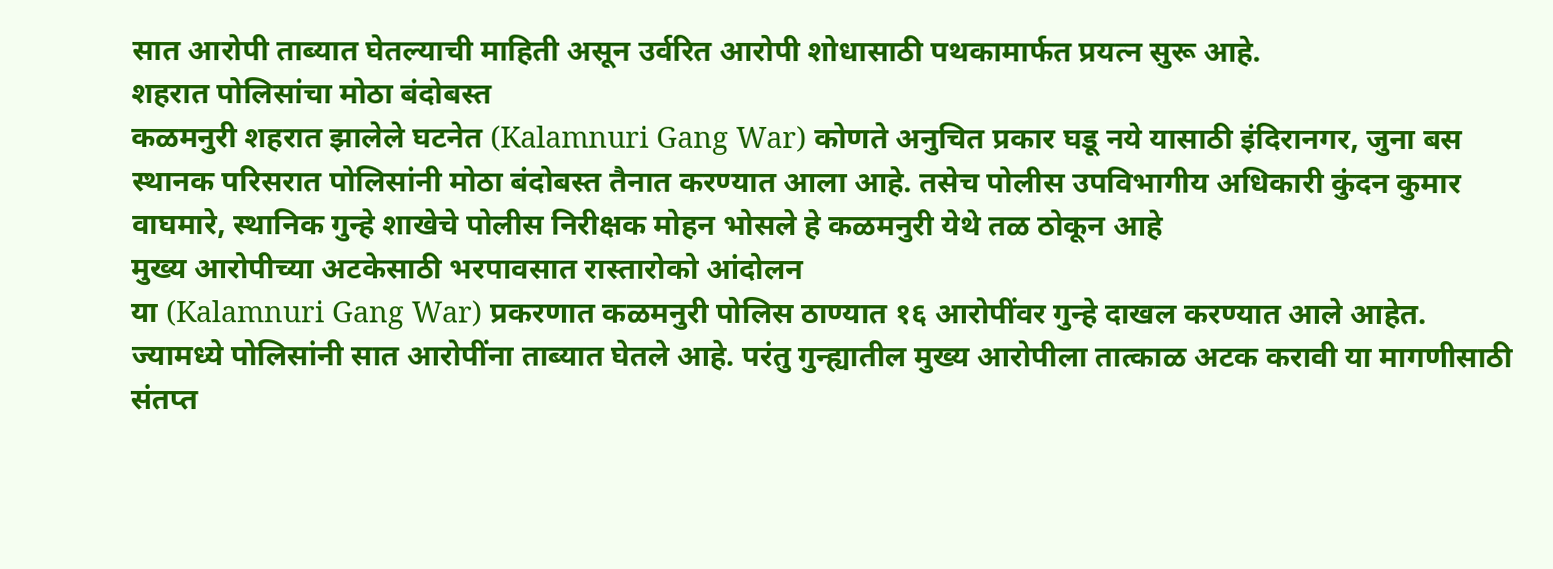सात आरोपी ताब्यात घेतल्याची माहिती असून उर्वरित आरोपी शोधासाठी पथकामार्फत प्रयत्न सुरू आहे.
शहरात पोलिसांचा मोठा बंदोबस्त
कळमनुरी शहरात झालेले घटनेत (Kalamnuri Gang War) कोणते अनुचित प्रकार घडू नये यासाठी इंदिरानगर, जुना बस स्थानक परिसरात पोलिसांनी मोठा बंदोबस्त तैनात करण्यात आला आहे. तसेच पोलीस उपविभागीय अधिकारी कुंदन कुमार वाघमारे, स्थानिक गुन्हे शाखेचे पोलीस निरीक्षक मोहन भोसले हे कळमनुरी येथे तळ ठोकून आहे
मुख्य आरोपीच्या अटकेसाठी भरपावसात रास्तारोको आंदोलन
या (Kalamnuri Gang War) प्रकरणात कळमनुरी पोलिस ठाण्यात १६ आरोपींवर गुन्हे दाखल करण्यात आले आहेत. ज्यामध्ये पोलिसांनी सात आरोपींना ताब्यात घेतले आहे. परंतु गुन्ह्यातील मुख्य आरोपीला तात्काळ अटक करावी या मागणीसाठी संतप्त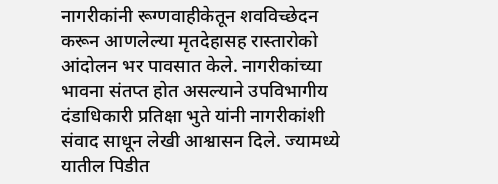नागरीकांनी रूग्णवाहीकेतून शवविच्छेदन करून आणलेल्या मृतदेहासह रास्तारोको आंदोलन भर पावसात केले. नागरीकांच्या भावना संतप्त होत असल्याने उपविभागीय दंडाधिकारी प्रतिक्षा भुते यांनी नागरीकांशी संवाद साधून लेखी आश्वासन दिले. ज्यामध्ये यातील पिडीत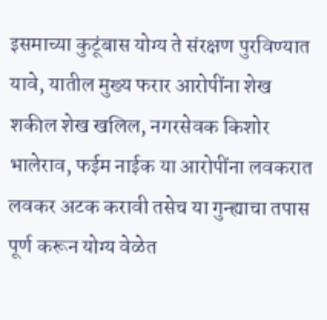इसमाच्या कुटूंबास योग्य ते संरक्षण पुरविण्यात यावे, यातील मुख्य फरार आरोपींना शेख शकील शेख खलिल, नगरसेवक किशोर भालेराव, फईम नाईक या आरोपींना लवकरात लवकर अटक करावी तसेच या गुन्ह्याचा तपास पूर्ण करून योग्य वेळेत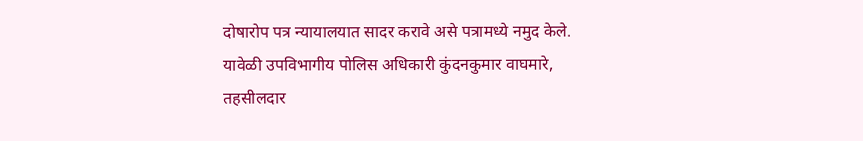दोषारोप पत्र न्यायालयात सादर करावे असे पत्रामध्ये नमुद केले. यावेळी उपविभागीय पोलिस अधिकारी कुंदनकुमार वाघमारे, तहसीलदार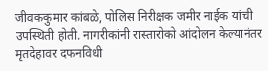जीवककुमार कांबळे, पोलिस निरीक्षक जमीर नाईक यांची उपस्थिती होती. नागरीकांनी रास्तारोको आंदोलन केल्यानंतर मृतदेहावर दफनविधी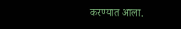करण्यात आला.